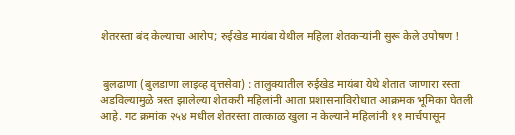शेतरस्ता बंद केल्याचा आरोप; रुईखेड मायंबा येथील महिला शेतकऱ्यांनी सुरू केले उपोषण !


 बुलढाणा (बुलडाणा लाइव्ह वृत्तसेवा) : तालुक्यातील रुईखेड मायंबा येथे शेतात जाणारा रस्ता अडविल्यामुळे त्रस्त झालेल्या शेतकरी महिलांनी आता प्रशासनाविरोधात आक्रमक भूमिका घेतली आहे. गट क्रमांक २५४ मधील शेतरस्ता तात्काळ खुला न केल्याने महिलांनी ११ मार्चपासून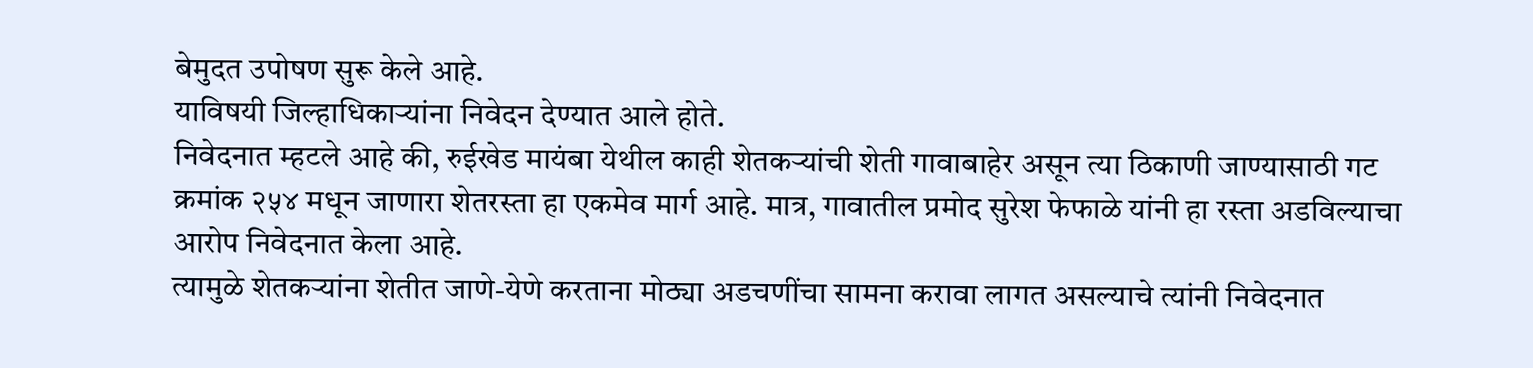बेमुदत उपोषण सुरू केले आहे.
याविषयी जिल्हाधिकाऱ्यांना निवेदन देण्यात आले होते.
निवेदनात म्हटले आहे की, रुईखेड मायंबा येथील काही शेतकऱ्यांची शेती गावाबाहेर असून त्या ठिकाणी जाण्यासाठी गट क्रमांक २५४ मधून जाणारा शेतरस्ता हा एकमेव मार्ग आहे. मात्र, गावातील प्रमोद सुरेश फेफाळे यांनी हा रस्ता अडविल्याचा आरोप निवेदनात केला आहे.
त्यामुळे शेतकऱ्यांना शेतीत जाणे-येणे करताना मोठ्या अडचणींचा सामना करावा लागत असल्याचे त्यांनी निवेदनात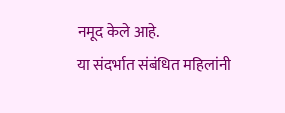नमूद केले आहे.
या संदर्भात संबंधित महिलांनी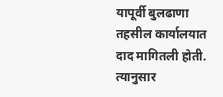यापूर्वी बुलढाणा तहसील कार्यालयात दाद मागितली होती. त्यानुसार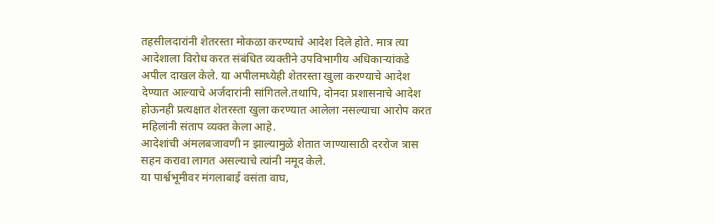तहसीलदारांनी शेतरस्ता मोकळा करण्याचे आदेश दिले होते. मात्र त्या आदेशाला विरोध करत संबंधित व्यक्तीने उपविभागीय अधिकाऱ्यांकडे अपील दाखल केले. या अपीलमध्येही शेतरस्ता खुला करण्याचे आदेश देण्यात आल्याचे अर्जदारांनी सांगितले.तथापि, दोनदा प्रशासनाचे आदेश होऊनही प्रत्यक्षात शेतरस्ता खुला करण्यात आलेला नसल्याचा आरोप करत महिलांनी संताप व्यक्त केला आहे.
आदेशांची अंमलबजावणी न झाल्यामुळे शेतात जाण्यासाठी दररोज त्रास सहन करावा लागत असल्याचे त्यांनी नमूद केले.
या पार्श्वभूमीवर मंगलाबाई वसंता वाघ,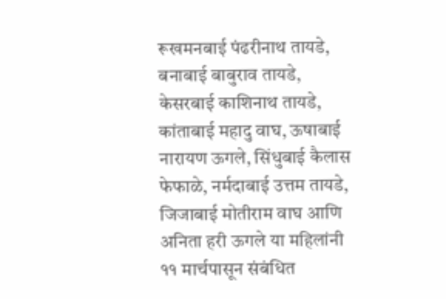रूखमनबाई पंढरीनाथ तायडे, बनाबाई बाबुराव तायडे, केसरबाई काशिनाथ तायडे, कांताबाई महादु वाघ, ऊषाबाई नारायण ऊगले, सिंधुबाई कैलास फेफाळे, नर्मदाबाई उत्तम तायडे, जिजाबाई मोतीराम वाघ आणि अनिता हरी ऊगले या महिलांनी ११ मार्चपासून संबंधित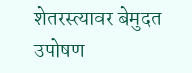शेतरस्त्यावर बेमुदत उपोषण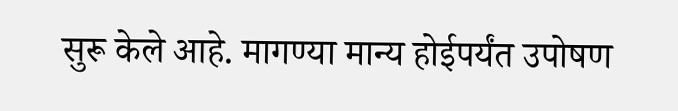सुरू केले आहे. मागण्या मान्य होईपर्यंत उपोषण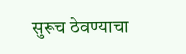सुरूच ठेवण्याचा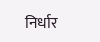निर्धार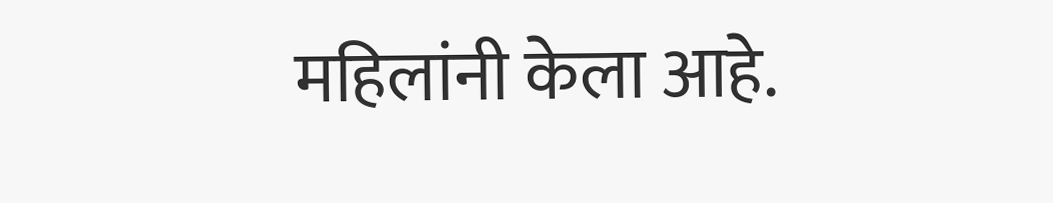महिलांनी केला आहे.